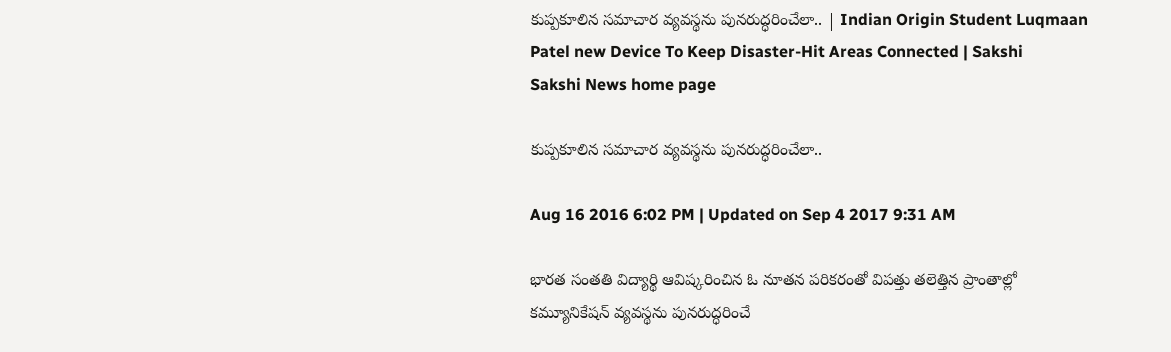కుప్పకూలిన సమాచార వ్యవస్థను పునరుద్ధరించేలా.. | Indian Origin Student Luqmaan Patel new Device To Keep Disaster-Hit Areas Connected | Sakshi
Sakshi News home page

కుప్పకూలిన సమాచార వ్యవస్థను పునరుద్ధరించేలా..

Aug 16 2016 6:02 PM | Updated on Sep 4 2017 9:31 AM

భారత సంతతి విద్యార్థి ఆవిష్కరించిన ఓ నూతన పరికరంతో విపత్తు తలెత్తిన ప్రాంతాల్లో కమ్యూనికేషన్ వ్యవస్థను పునరుద్ధరించే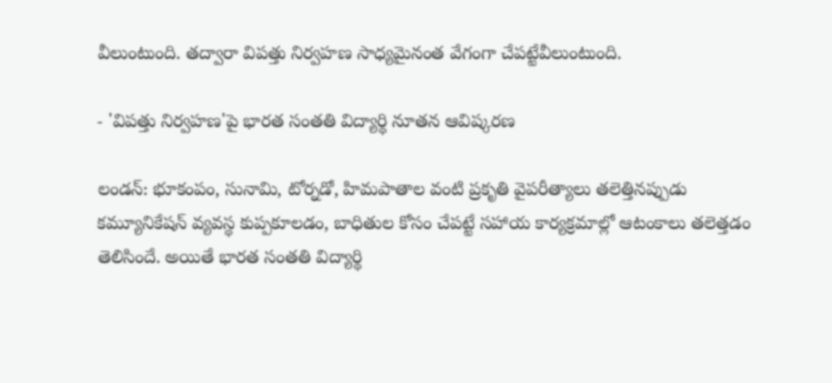వీలుంటుంది. తద్వారా విపత్తు నిర్వహణ సాధ్యమైనంత వేగంగా చేపట్టేవీలుంటుంది.

- 'విపత్తు నిర్వహణ'పై భారత సంతతి విద్యార్థి నూతన ఆవిష్కరణ

లండన్: భూకంపం, సునామి, టోర్నడో, హిమపాతాల వంటి ప్రకృతి వైపరీత్యాలు తలెత్తినప్పుడు కమ్యూనికేషన్ వ్యవస్థ కుప్పకూలడం, బాధితుల కోసం చేపట్టే సహాయ కార్యక్రమాల్లో ఆటంకాలు తలెత్తడం తెలిసిందే. అయితే భారత సంతతి విద్యార్థి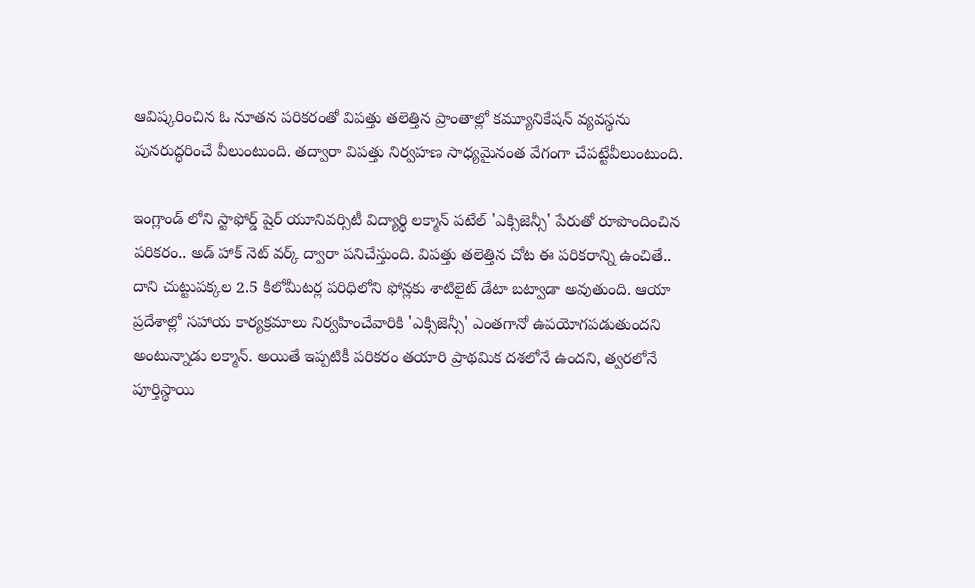ఆవిష్కరించిన ఓ నూతన పరికరంతో విపత్తు తలెత్తిన ప్రాంతాల్లో కమ్యూనికేషన్ వ్యవస్థను పునరుద్ధరించే వీలుంటుంది. తద్వారా విపత్తు నిర్వహణ సాధ్యమైనంత వేగంగా చేపట్టేవీలుంటుంది.

ఇంగ్లాండ్ లోని స్టాఫోర్డ్ షైర్ యూనివర్సిటీ విద్యార్థి లక్మాన్ పటేల్ 'ఎక్సిజెన్సీ' పేరుతో రూపొందించిన పరికరం.. అడ్ హాక్ నెట్ వర్క్ ద్వారా పనిచేస్తుంది. విపత్తు తలెత్తిన చోట ఈ పరికరాన్ని ఉంచితే.. దాని చుట్టుపక్కల 2.5 కిలోమీటర్ల పరిధిలోని ఫోన్లకు శాటిలైట్ డేటా బట్వాడా అవుతుంది. ఆయా ప్రదేశాల్లో సహాయ కార్యక్రమాలు నిర్వహించేవారికి 'ఎక్సిజెన్సీ' ఎంతగానో ఉపయోగపడుతుందని అంటున్నాడు లక్మాన్. అయితే ఇప్పటికీ పరికరం తయారి ప్రాథమిక దశలోనే ఉందని, త్వరలోనే పూర్తిస్థాయి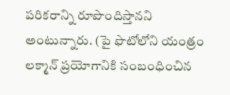పరికరాన్ని రూపొందిస్తానని అంటున్నారు. (పై ఫొటోలోని యంత్రం లక్మాన్ ప్రయోగానికి సంబంధించిన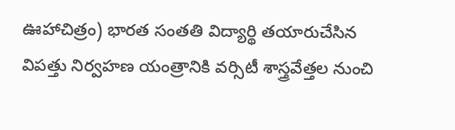ఊహాచిత్రం) భారత సంతతి విద్యార్థి తయారుచేసిన విపత్తు నిర్వహణ యంత్రానికి వర్సిటీ శాస్త్రవేత్తల నుంచి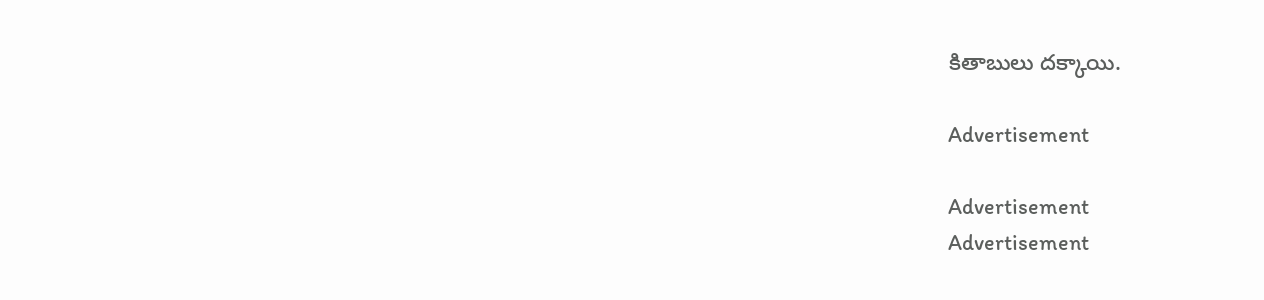కితాబులు దక్కాయి.

Advertisement

Advertisement
Advertisement